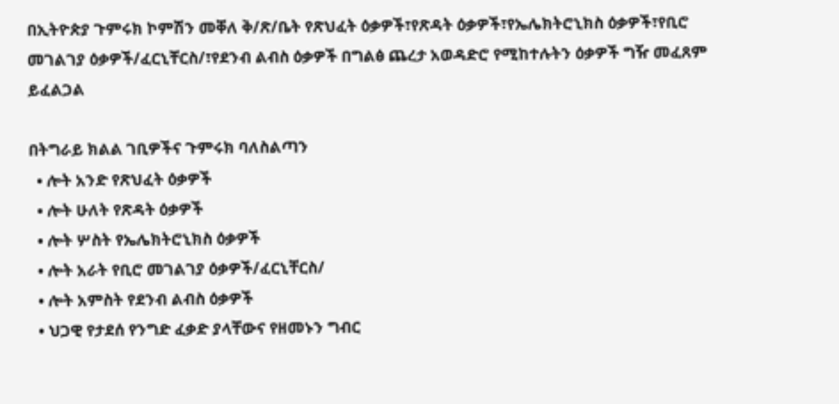በኢትዮጵያ ጉምሩክ ኮምሽን መቐለ ቅ/ጽ/ቤት የጽህፈት ዕቃዎች፣የጽዳት ዕቃዎች፣የኤሌክትሮኒክስ ዕቃዎች፣የቢሮ መገልገያ ዕቃዎች/ፈርኒቸርስ/፣የደንብ ልብስ ዕቃዎች በግልፅ ጨረታ አወዳድሮ የሚከተሉትን ዕቃዎች ግዥ መፈጸም ይፈልጋል

በትግራይ ክልል ገቢዎችና ጉምሩክ ባለስልጣን
  • ሎት አንድ የጽህፈት ዕቃዎች
  • ሎት ሁለት የጽዳት ዕቃዎች
  • ሎት ሦስት የኤሌክትሮኒክስ ዕቃዎች
  • ሎት አራት የቢሮ መገልገያ ዕቃዎች/ፈርኒቸርስ/
  • ሎት አምስት የደንብ ልብስ ዕቃዎች
  • ህጋዊ የታደሰ የንግድ ፈቃድ ያላቸውና የዘመኑን ግብር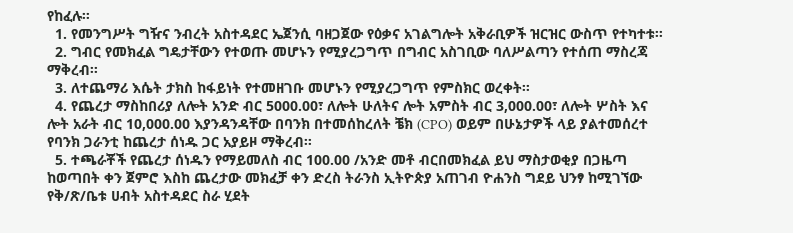የከፈሉ፡፡
  1. የመንግሥት ግዥና ንብረት አስተዳደር ኤጀንሲ ባዘጋጀው የዕቃና አገልግሎት አቅራቢዎች ዝርዝር ውስጥ የተካተቱ፡፡
  2. ግብር የመክፈል ግዴታቸውን የተወጡ መሆኑን የሚያረጋግጥ በግብር አስገቢው ባለሥልጣን የተሰጠ ማስረጃ ማቅረብ፡፡
  3. ለተጨማሪ እሴት ታክስ ከፋይነት የተመዘገቡ መሆኑን የሚያረጋግጥ የምስክር ወረቀት፡፡
  4. የጨረታ ማስከበሪያ ለሎት አንድ ብር 5000.00፣ ለሎት ሁለትና ሎት አምስት ብር 3,000.00፣ ለሎት ሦስት እና ሎት አራት ብር 10,000.00 እያንዳንዳቸው በባንክ በተመሰከረለት ቼክ (CPO) ወይም በሁኔታዎች ላይ ያልተመሰረተ የባንክ ጋራንቲ ከጨረታ ሰነዱ ጋር አያይዞ ማቅረብ፡፡
  5. ተጫራቾች የጨረታ ሰነዱን የማይመለስ ብር 100.00 /አንድ መቶ ብርበመክፈል ይህ ማስታወቂያ በጋዜጣ ከወጣበት ቀን ጀምሮ እስከ ጨረታው መክፈቻ ቀን ድረስ ትራንስ ኢትዮጵያ አጠገብ ዮሐንስ ግደይ ህንፃ ከሚገኘው የቅ/ጽ/ቤቱ ሀብት አስተዳደር ስራ ሂደት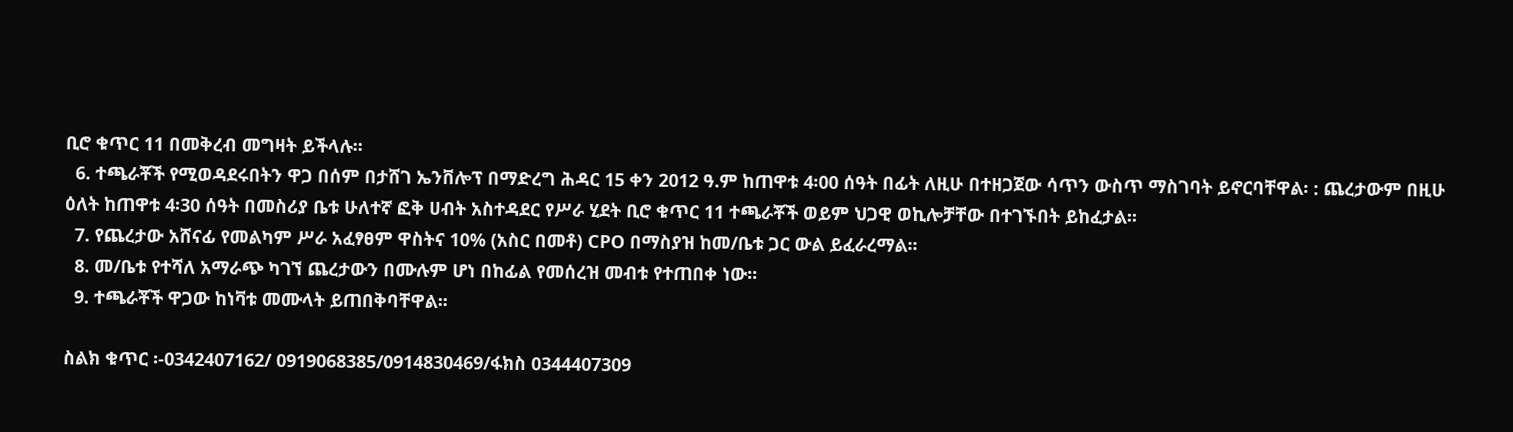ቢሮ ቁጥር 11 በመቅረብ መግዛት ይችላሉ፡፡
  6. ተጫራቾች የሚወዳደሩበትን ዋጋ በሰም በታሸገ ኤንቨሎፕ በማድረግ ሕዳር 15 ቀን 2012 ዓ.ም ከጠዋቱ 4፡00 ሰዓት በፊት ለዚሁ በተዘጋጀው ሳጥን ውስጥ ማስገባት ይኖርባቸዋል፡ : ጨረታውም በዚሁ ዕለት ከጠዋቱ 4፡30 ሰዓት በመስሪያ ቤቱ ሁለተኛ ፎቅ ሀብት አስተዳደር የሥራ ሂደት ቢሮ ቁጥር 11 ተጫራቾች ወይም ህጋዊ ወኪሎቻቸው በተገኙበት ይከፈታል፡፡
  7. የጨረታው አሸናፊ የመልካም ሥራ አፈፃፀም ዋስትና 10% (አስር በመቶ) CPO በማስያዝ ከመ/ቤቱ ጋር ውል ይፈራረማል፡፡
  8. መ/ቤቱ የተሻለ አማራጭ ካገኘ ጨረታውን በሙሉም ሆነ በከፊል የመሰረዝ መብቱ የተጠበቀ ነው፡፡
  9. ተጫራቾች ዋጋው ከነቫቱ መሙላት ይጠበቅባቸዋል፡፡

ስልክ ቁጥር ፡-0342407162/ 0919068385/0914830469/ፋክስ 0344407309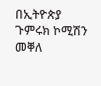በኢትዮጵያ ጉምሩክ ኮሚሽን መቐለ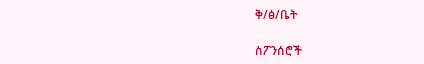ቅ/ፅ/ቤት

ስፖንሰሮች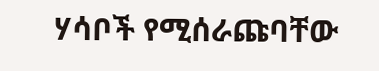ሃሳቦች የሚሰራጩባቸው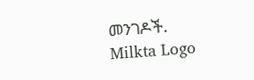መንገዶች.
Milkta Logo